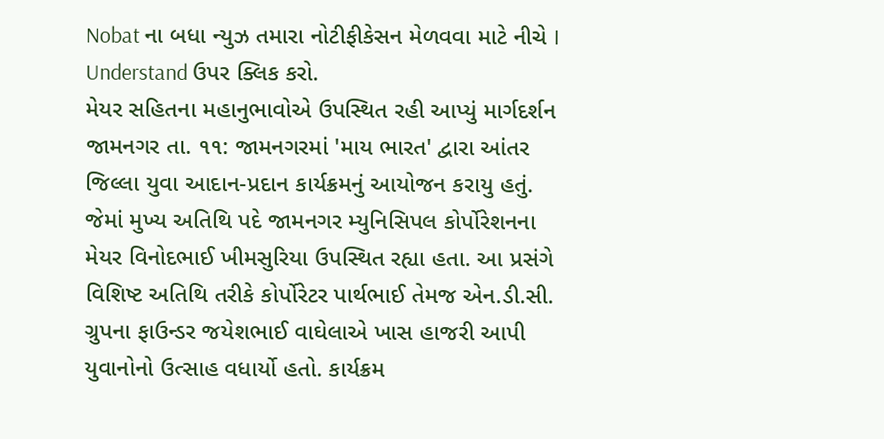Nobat ના બધા ન્યુઝ તમારા નોટીફીકેસન મેળવવા માટે નીચે I Understand ઉપર ક્લિક કરો.
મેયર સહિતના મહાનુભાવોએ ઉપસ્થિત રહી આપ્યું માર્ગદર્શન
જામનગર તા. ૧૧: જામનગરમાં 'માય ભારત' દ્વારા આંતર જિલ્લા યુવા આદાન-પ્રદાન કાર્યક્રમનું આયોજન કરાયુ હતું. જેમાં મુખ્ય અતિથિ પદે જામનગર મ્યુનિસિપલ કોર્પોરેશનના મેયર વિનોદભાઈ ખીમસુરિયા ઉપસ્થિત રહ્યા હતા. આ પ્રસંગે વિશિષ્ટ અતિથિ તરીકે કોર્પોરેટર પાર્થભાઈ તેમજ એન.ડી.સી. ગ્રુપના ફાઉન્ડર જયેશભાઈ વાઘેલાએ ખાસ હાજરી આપી યુવાનોનો ઉત્સાહ વધાર્યો હતો. કાર્યક્રમ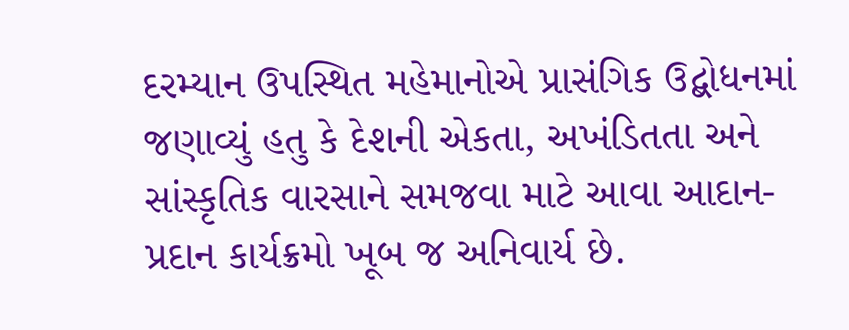દરમ્યાન ઉપસ્થિત મહેમાનોએ પ્રાસંગિક ઉદ્બોધનમાં જણાવ્યું હતુ કે દેશની એકતા, અખંડિતતા અને સાંસ્કૃતિક વારસાને સમજવા માટે આવા આદાન-પ્રદાન કાર્યક્રમો ખૂબ જ અનિવાર્ય છે.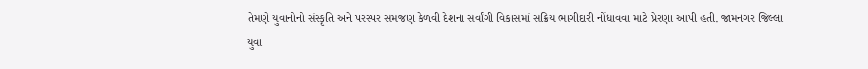તેમણે યુવાનોનો સંસ્કૃતિ અને પરસ્પર સમજણ કેળવી દેશના સર્વાંગી વિકાસમાં સક્રિય ભાગીદારી નોંધાવવા માટે પ્રેરણા આપી હતી. જામનગર જિલ્લા યુવા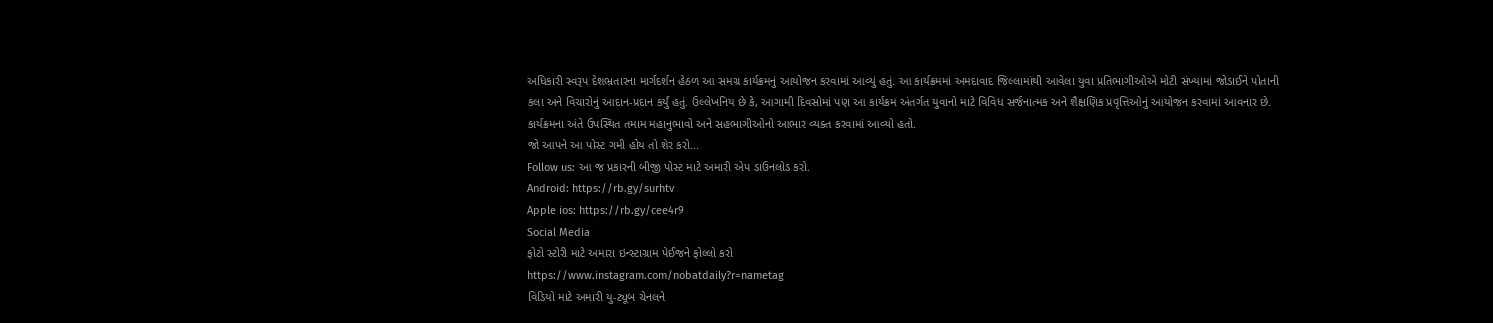અધિકારી સ્વરૂપ દેશભ્રતારના માર્ગદર્શન હેઠળ આ સમગ્ર કાર્યક્રમનું આયોજન કરવામાં આવ્યું હતું. આ કાર્યક્રમમાં અમદાવાદ જિલ્લામાંથી આવેલા યુવા પ્રતિભાગીઓએ મોટી સંખ્યામાં જોડાઈને પોતાની કલા અને વિચારોનું આદાન-પ્રદાન કર્યું હતું. ઉલ્લેખનિય છે કે, આગામી દિવસોમાં પણ આ કાર્યક્રમ અંતર્ગત યુવાનો માટે વિવિધ સર્જનાત્મક અને શૈક્ષણિક પ્રવૃત્તિઓનું આયોજન કરવામાં આવનાર છે. કાર્યક્રમના અંતે ઉપસ્થિત તમામ મહાનુભાવો અને સહભાગીઓનો આભાર વ્યક્ત કરવામાં આવ્યો હતો.
જો આપને આ પોસ્ટ ગમી હોય તો શેર કરો...
Follow us: આ જ પ્રકારની બીજી પોસ્ટ માટે અમારી એપ ડાઉનલોડ કરો.
Android: https://rb.gy/surhtv
Apple ios: https://rb.gy/cee4r9
Social Media
ફોટો સ્ટોરી માટે અમારા ઇન્સ્ટાગ્રામ પેઈજને ફોલ્લો કરો
https://www.instagram.com/nobatdaily?r=nametag
વિડિયો માટે અમારી યુ-ટ્યૂબ ચેનલને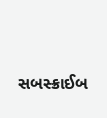સબસ્ક્રાઈબ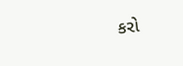કરો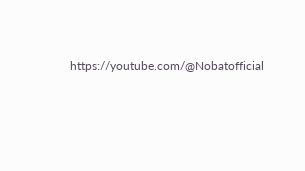https://youtube.com/@Nobatofficial